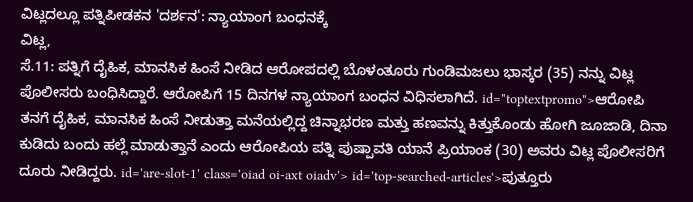ವಿಟ್ಲದಲ್ಲೂ ಪತ್ನಿಪೀಡಕನ 'ದರ್ಶನ': ನ್ಯಾಯಾಂಗ ಬಂಧನಕ್ಕೆ
ವಿಟ್ಲ,
ಸೆ.11: ಪತ್ನಿಗೆ ದೈಹಿಕ, ಮಾನಸಿಕ ಹಿಂಸೆ ನೀಡಿದ ಆರೋಪದಲ್ಲಿ ಬೊಳಂತೂರು ಗುಂಡಿಮಜಲು ಭಾಸ್ಕರ (35) ನನ್ನು ವಿಟ್ಲ ಪೊಲೀಸರು ಬಂಧಿಸಿದ್ದಾರೆ. ಆರೋಪಿಗೆ 15 ದಿನಗಳ ನ್ಯಾಯಾಂಗ ಬಂಧನ ವಿಧಿಸಲಾಗಿದೆ. id="toptextpromo">ಆರೋಪಿ
ತನಗೆ ದೈಹಿಕ, ಮಾನಸಿಕ ಹಿಂಸೆ ನೀಡುತ್ತಾ ಮನೆಯಲ್ಲಿದ್ದ ಚಿನ್ನಾಭರಣ ಮತ್ತು ಹಣವನ್ನು ಕಿತ್ತುಕೊಂಡು ಹೋಗಿ ಜೂಜಾಡಿ, ದಿನಾ ಕುಡಿದು ಬಂದು ಹಲ್ಲೆ ಮಾಡುತ್ತಾನೆ ಎಂದು ಆರೋಪಿಯ ಪತ್ನಿ ಪುಷ್ಪಾವತಿ ಯಾನೆ ಪ್ರಿಯಾಂಕ (30) ಅವರು ವಿಟ್ಲ ಪೊಲೀಸರಿಗೆ ದೂರು ನೀಡಿದ್ದರು. id='are-slot-1' class='oiad oi-axt oiadv'> id='top-searched-articles'>ಪುತ್ತೂರು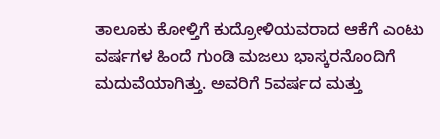ತಾಲೂಕು ಕೋಳ್ತಿಗೆ ಕುದ್ರೋಳಿಯವರಾದ ಆಕೆಗೆ ಎಂಟು ವರ್ಷಗಳ ಹಿಂದೆ ಗುಂಡಿ ಮಜಲು ಭಾಸ್ಕರನೊಂದಿಗೆ ಮದುವೆಯಾಗಿತ್ತು. ಅವರಿಗೆ 5ವರ್ಷದ ಮತ್ತು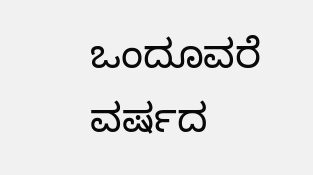ಒಂದೂವರೆ ವರ್ಷದ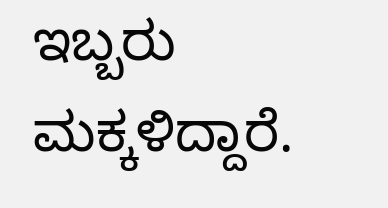ಇಬ್ಬರು ಮಕ್ಕಳಿದ್ದಾರೆ.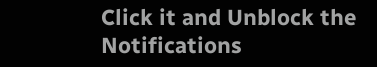Click it and Unblock the Notifications